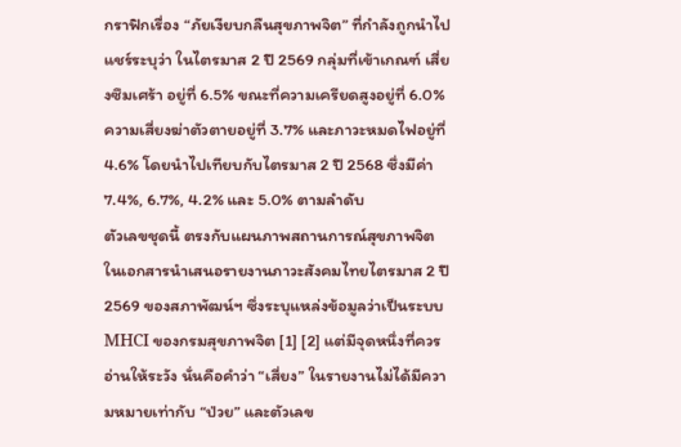กราฟิกเรื่อง “ภัยเงียบกลืนสุขภาพจิต” ที่กำลังถูกนำไปแชร์ระบุว่า ในไตรมาส 2 ปี 2569 กลุ่มที่เข้าเกณฑ์ เสี่ยงซึมเศร้า อยู่ที่ 6.5% ขณะที่ความเครียดสูงอยู่ที่ 6.0% ความเสี่ยงฆ่าตัวตายอยู่ที่ 3.7% และภาวะหมดไฟอยู่ที่ 4.6% โดยนำไปเทียบกับไตรมาส 2 ปี 2568 ซึ่งมีค่า 7.4%, 6.7%, 4.2% และ 5.0% ตามลำดับ
ตัวเลขชุดนี้ ตรงกับแผนภาพสถานการณ์สุขภาพจิตในเอกสารนำเสนอรายงานภาวะสังคมไทยไตรมาส 2 ปี 2569 ของสภาพัฒน์ฯ ซึ่งระบุแหล่งข้อมูลว่าเป็นระบบ MHCI ของกรมสุขภาพจิต [1] [2] แต่มีจุดหนึ่งที่ควรอ่านให้ระวัง นั่นคือคำว่า “เสี่ยง” ในรายงานไม่ได้มีความหมายเท่ากับ “ป่วย” และตัวเลข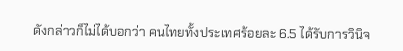ดังกล่าวก็ไม่ได้บอกว่า คนไทยทั้งประเทศร้อยละ 6.5 ได้รับการวินิจ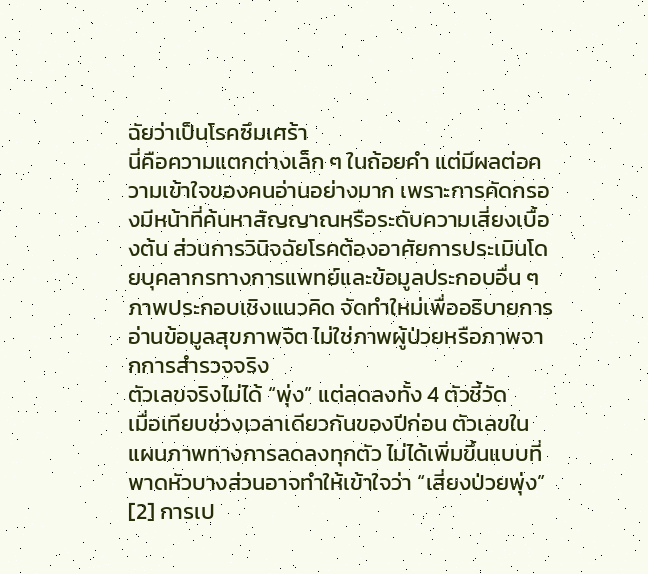ฉัยว่าเป็นโรคซึมเศร้า
นี่คือความแตกต่างเล็ก ๆ ในถ้อยคำ แต่มีผลต่อความเข้าใจของคนอ่านอย่างมาก เพราะการคัดกรองมีหน้าที่ค้นหาสัญญาณหรือระดับความเสี่ยงเบื้องต้น ส่วนการวินิจฉัยโรคต้องอาศัยการประเมินโดยบุคลากรทางการแพทย์และข้อมูลประกอบอื่น ๆ
ภาพประกอบเชิงแนวคิด จัดทำใหม่เพื่ออธิบายการอ่านข้อมูลสุขภาพจิต ไม่ใช่ภาพผู้ป่วยหรือภาพจากการสำรวจจริง
ตัวเลขจริงไม่ได้ “พุ่ง” แต่ลดลงทั้ง 4 ตัวชี้วัด
เมื่อเทียบช่วงเวลาเดียวกันของปีก่อน ตัวเลขในแผนภาพทางการลดลงทุกตัว ไม่ได้เพิ่มขึ้นแบบที่พาดหัวบางส่วนอาจทำให้เข้าใจว่า “เสี่ยงป่วยพุ่ง” [2] การเป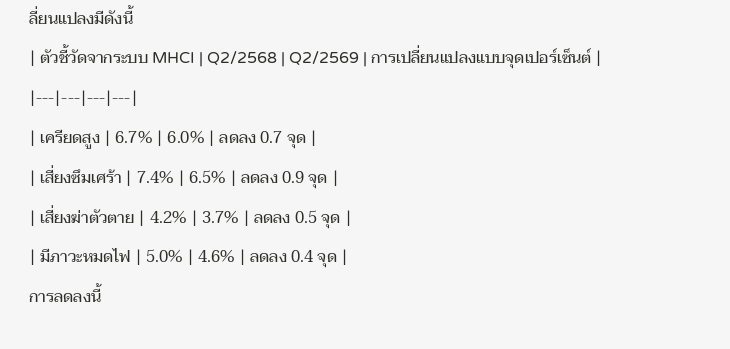ลี่ยนแปลงมีดังนี้
| ตัวชี้วัดจากระบบ MHCI | Q2/2568 | Q2/2569 | การเปลี่ยนแปลงแบบจุดเปอร์เซ็นต์ |
|---|---|---|---|
| เครียดสูง | 6.7% | 6.0% | ลดลง 0.7 จุด |
| เสี่ยงซึมเศร้า | 7.4% | 6.5% | ลดลง 0.9 จุด |
| เสี่ยงฆ่าตัวตาย | 4.2% | 3.7% | ลดลง 0.5 จุด |
| มีภาวะหมดไฟ | 5.0% | 4.6% | ลดลง 0.4 จุด |
การลดลงนี้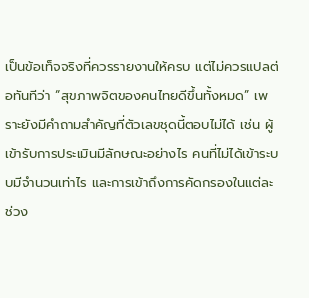เป็นข้อเท็จจริงที่ควรรายงานให้ครบ แต่ไม่ควรแปลต่อทันทีว่า “สุขภาพจิตของคนไทยดีขึ้นทั้งหมด” เพราะยังมีคำถามสำคัญที่ตัวเลขชุดนี้ตอบไม่ได้ เช่น ผู้เข้ารับการประเมินมีลักษณะอย่างไร คนที่ไม่ได้เข้าระบบมีจำนวนเท่าไร และการเข้าถึงการคัดกรองในแต่ละช่วง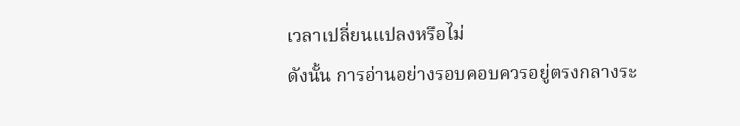เวลาเปลี่ยนแปลงหรือไม่
ดังนั้น การอ่านอย่างรอบคอบควรอยู่ตรงกลางระ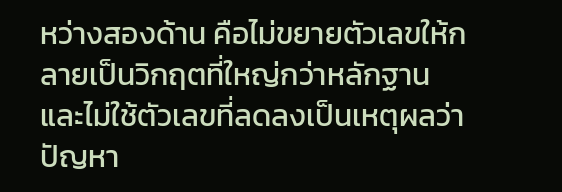หว่างสองด้าน คือไม่ขยายตัวเลขให้กลายเป็นวิกฤตที่ใหญ่กว่าหลักฐาน และไม่ใช้ตัวเลขที่ลดลงเป็นเหตุผลว่าปัญหา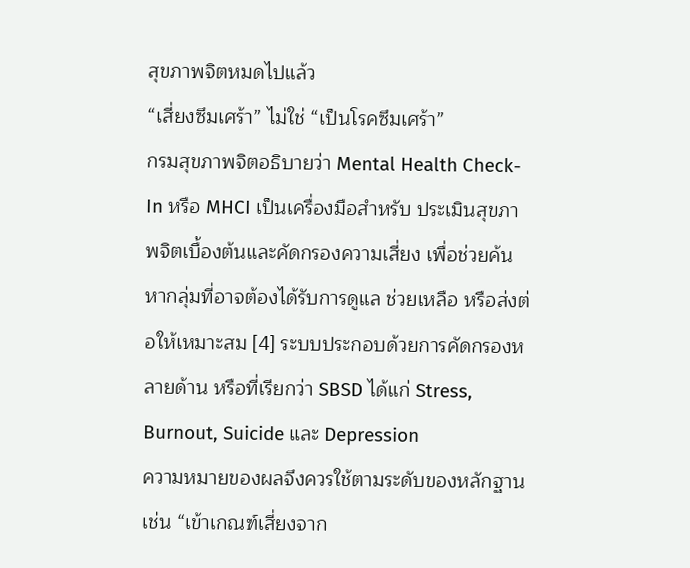สุขภาพจิตหมดไปแล้ว
“เสี่ยงซึมเศร้า” ไม่ใช่ “เป็นโรคซึมเศร้า”
กรมสุขภาพจิตอธิบายว่า Mental Health Check-In หรือ MHCI เป็นเครื่องมือสำหรับ ประเมินสุขภาพจิตเบื้องต้นและคัดกรองความเสี่ยง เพื่อช่วยค้นหากลุ่มที่อาจต้องได้รับการดูแล ช่วยเหลือ หรือส่งต่อให้เหมาะสม [4] ระบบประกอบด้วยการคัดกรองหลายด้าน หรือที่เรียกว่า SBSD ได้แก่ Stress, Burnout, Suicide และ Depression
ความหมายของผลจึงควรใช้ตามระดับของหลักฐาน เช่น “เข้าเกณฑ์เสี่ยงจาก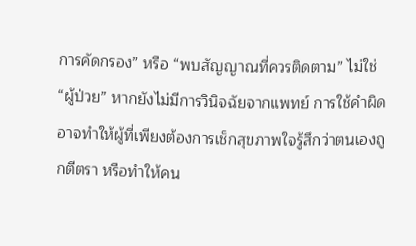การคัดกรอง” หรือ “พบสัญญาณที่ควรติดตาม” ไม่ใช่ “ผู้ป่วย” หากยังไม่มีการวินิจฉัยจากแพทย์ การใช้คำผิดอาจทำให้ผู้ที่เพียงต้องการเช็กสุขภาพใจรู้สึกว่าตนเองถูกตีตรา หรือทำให้คน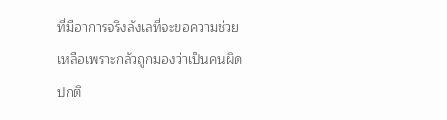ที่มีอาการจริงลังเลที่จะขอความช่วยเหลือเพราะกลัวถูกมองว่าเป็นคนผิดปกติ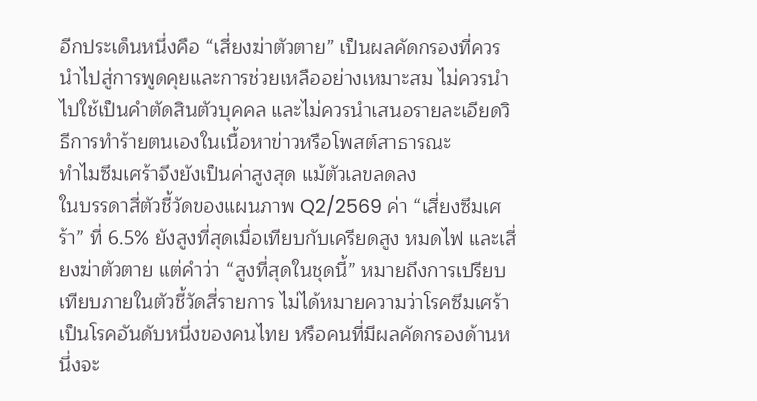อีกประเด็นหนึ่งคือ “เสี่ยงฆ่าตัวตาย” เป็นผลคัดกรองที่ควรนำไปสู่การพูดคุยและการช่วยเหลืออย่างเหมาะสม ไม่ควรนำไปใช้เป็นคำตัดสินตัวบุคคล และไม่ควรนำเสนอรายละเอียดวิธีการทำร้ายตนเองในเนื้อหาข่าวหรือโพสต์สาธารณะ
ทำไมซึมเศร้าจึงยังเป็นค่าสูงสุด แม้ตัวเลขลดลง
ในบรรดาสี่ตัวชี้วัดของแผนภาพ Q2/2569 ค่า “เสี่ยงซึมเศร้า” ที่ 6.5% ยังสูงที่สุดเมื่อเทียบกับเครียดสูง หมดไฟ และเสี่ยงฆ่าตัวตาย แต่คำว่า “สูงที่สุดในชุดนี้” หมายถึงการเปรียบเทียบภายในตัวชี้วัดสี่รายการ ไม่ได้หมายความว่าโรคซึมเศร้าเป็นโรคอันดับหนึ่งของคนไทย หรือคนที่มีผลคัดกรองด้านหนึ่งจะ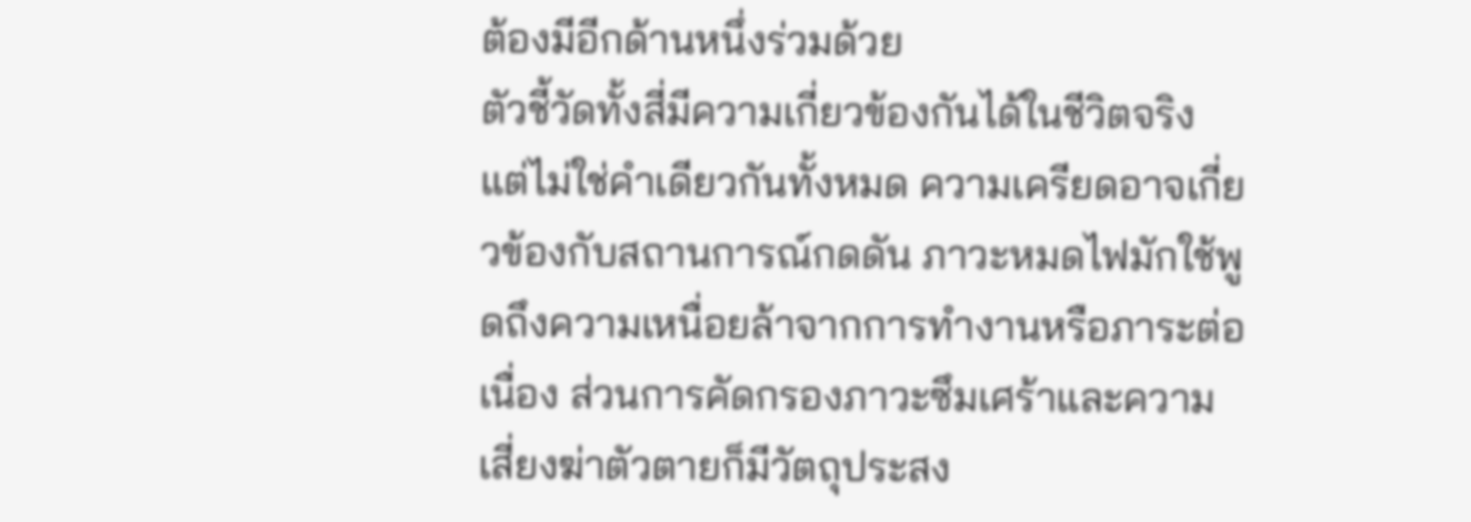ต้องมีอีกด้านหนึ่งร่วมด้วย
ตัวชี้วัดทั้งสี่มีความเกี่ยวข้องกันได้ในชีวิตจริง แต่ไม่ใช่คำเดียวกันทั้งหมด ความเครียดอาจเกี่ยวข้องกับสถานการณ์กดดัน ภาวะหมดไฟมักใช้พูดถึงความเหนื่อยล้าจากการทำงานหรือภาระต่อเนื่อง ส่วนการคัดกรองภาวะซึมเศร้าและความเสี่ยงฆ่าตัวตายก็มีวัตถุประสง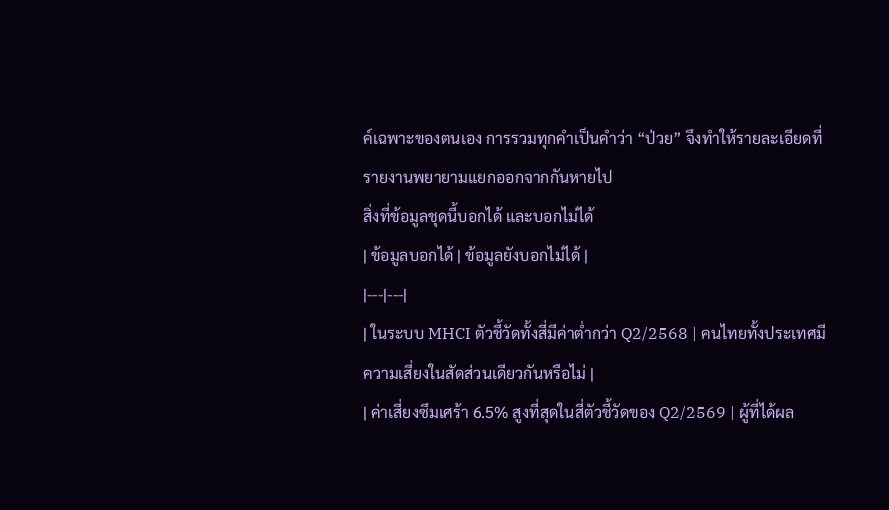ค์เฉพาะของตนเอง การรวมทุกคำเป็นคำว่า “ป่วย” จึงทำให้รายละเอียดที่รายงานพยายามแยกออกจากกันหายไป
สิ่งที่ข้อมูลชุดนี้บอกได้ และบอกไม่ได้
| ข้อมูลบอกได้ | ข้อมูลยังบอกไม่ได้ |
|---|---|
| ในระบบ MHCI ตัวชี้วัดทั้งสี่มีค่าต่ำกว่า Q2/2568 | คนไทยทั้งประเทศมีความเสี่ยงในสัดส่วนเดียวกันหรือไม่ |
| ค่าเสี่ยงซึมเศร้า 6.5% สูงที่สุดในสี่ตัวชี้วัดของ Q2/2569 | ผู้ที่ได้ผล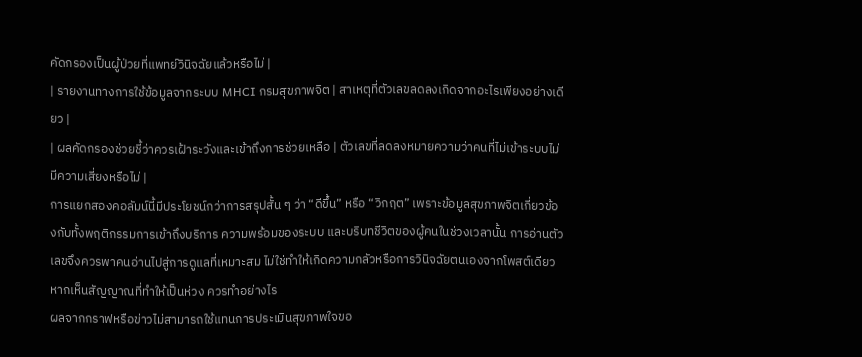คัดกรองเป็นผู้ป่วยที่แพทย์วินิจฉัยแล้วหรือไม่ |
| รายงานทางการใช้ข้อมูลจากระบบ MHCI กรมสุขภาพจิต | สาเหตุที่ตัวเลขลดลงเกิดจากอะไรเพียงอย่างเดียว |
| ผลคัดกรองช่วยชี้ว่าควรเฝ้าระวังและเข้าถึงการช่วยเหลือ | ตัวเลขที่ลดลงหมายความว่าคนที่ไม่เข้าระบบไม่มีความเสี่ยงหรือไม่ |
การแยกสองคอลัมน์นี้มีประโยชน์กว่าการสรุปสั้น ๆ ว่า “ดีขึ้น” หรือ “วิกฤต” เพราะข้อมูลสุขภาพจิตเกี่ยวข้องกับทั้งพฤติกรรมการเข้าถึงบริการ ความพร้อมของระบบ และบริบทชีวิตของผู้คนในช่วงเวลานั้น การอ่านตัวเลขจึงควรพาคนอ่านไปสู่การดูแลที่เหมาะสม ไม่ใช่ทำให้เกิดความกลัวหรือการวินิจฉัยตนเองจากโพสต์เดียว
หากเห็นสัญญาณที่ทำให้เป็นห่วง ควรทำอย่างไร
ผลจากกราฟหรือข่าวไม่สามารถใช้แทนการประเมินสุขภาพใจขอ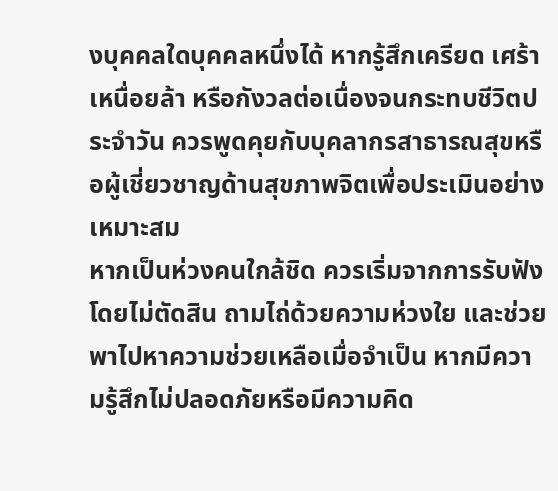งบุคคลใดบุคคลหนึ่งได้ หากรู้สึกเครียด เศร้า เหนื่อยล้า หรือกังวลต่อเนื่องจนกระทบชีวิตประจำวัน ควรพูดคุยกับบุคลากรสาธารณสุขหรือผู้เชี่ยวชาญด้านสุขภาพจิตเพื่อประเมินอย่างเหมาะสม
หากเป็นห่วงคนใกล้ชิด ควรเริ่มจากการรับฟังโดยไม่ตัดสิน ถามไถ่ด้วยความห่วงใย และช่วยพาไปหาความช่วยเหลือเมื่อจำเป็น หากมีความรู้สึกไม่ปลอดภัยหรือมีความคิด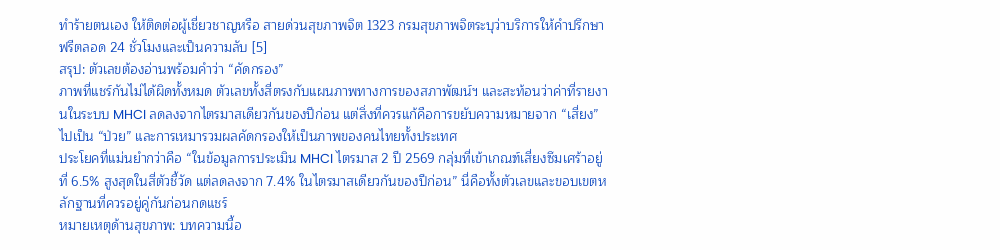ทำร้ายตนเอง ให้ติดต่อผู้เชี่ยวชาญหรือ สายด่วนสุขภาพจิต 1323 กรมสุขภาพจิตระบุว่าบริการให้คำปรึกษาฟรีตลอด 24 ชั่วโมงและเป็นความลับ [5]
สรุป: ตัวเลขต้องอ่านพร้อมคำว่า “คัดกรอง”
ภาพที่แชร์กันไม่ได้ผิดทั้งหมด ตัวเลขทั้งสี่ตรงกับแผนภาพทางการของสภาพัฒน์ฯ และสะท้อนว่าค่าที่รายงานในระบบ MHCI ลดลงจากไตรมาสเดียวกันของปีก่อน แต่สิ่งที่ควรแก้คือการขยับความหมายจาก “เสี่ยง” ไปเป็น “ป่วย” และการเหมารวมผลคัดกรองให้เป็นภาพของคนไทยทั้งประเทศ
ประโยคที่แม่นยำกว่าคือ “ในข้อมูลการประเมิน MHCI ไตรมาส 2 ปี 2569 กลุ่มที่เข้าเกณฑ์เสี่ยงซึมเศร้าอยู่ที่ 6.5% สูงสุดในสี่ตัวชี้วัด แต่ลดลงจาก 7.4% ในไตรมาสเดียวกันของปีก่อน” นี่คือทั้งตัวเลขและขอบเขตหลักฐานที่ควรอยู่คู่กันก่อนกดแชร์
หมายเหตุด้านสุขภาพ: บทความนี้อ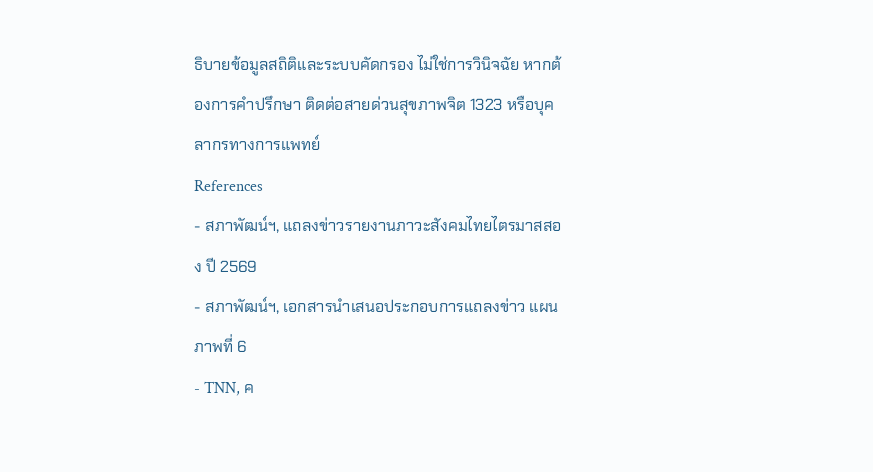ธิบายข้อมูลสถิติและระบบคัดกรอง ไม่ใช่การวินิจฉัย หากต้องการคำปรึกษา ติดต่อสายด่วนสุขภาพจิต 1323 หรือบุคลากรทางการแพทย์
References
- สภาพัฒน์ฯ, แถลงข่าวรายงานภาวะสังคมไทยไตรมาสสอง ปี 2569
- สภาพัฒน์ฯ, เอกสารนำเสนอประกอบการแถลงข่าว แผนภาพที่ 6
- TNN, ค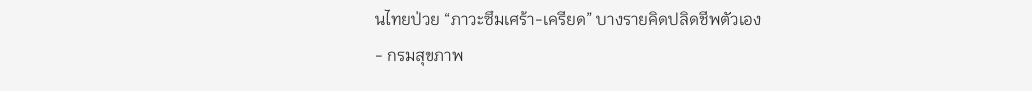นไทยป่วย “ภาวะซึมเศร้า-เครียด” บางรายคิดปลิดชีพตัวเอง
- กรมสุขภาพ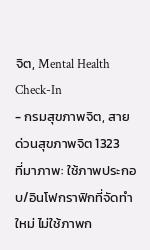จิต, Mental Health Check-In
- กรมสุขภาพจิต, สายด่วนสุขภาพจิต 1323
ที่มาภาพ: ใช้ภาพประกอบ/อินโฟกราฟิกที่จัดทำใหม่ ไม่ใช้ภาพก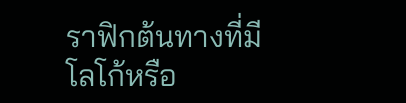ราฟิกต้นทางที่มีโลโก้หรือ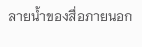ลายน้ำของสื่อภายนอก